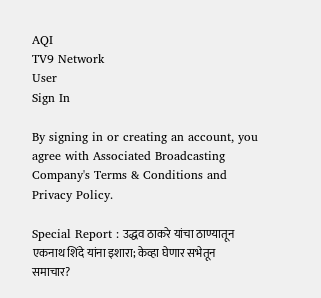AQI
TV9 Network
User
Sign In

By signing in or creating an account, you agree with Associated Broadcasting Company's Terms & Conditions and Privacy Policy.

Special Report : उद्धव ठाकरे यांचा ठाण्यातून एकनाथ शिंदे यांना इशारा; केव्हा घेणार सभेतून समाचार?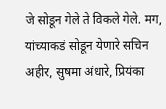जे सोडून गेले ते विकले गेले. मग, यांच्याकडं सोडून येणारे सचिन अहीर, सुषमा अंधारे, प्रियंका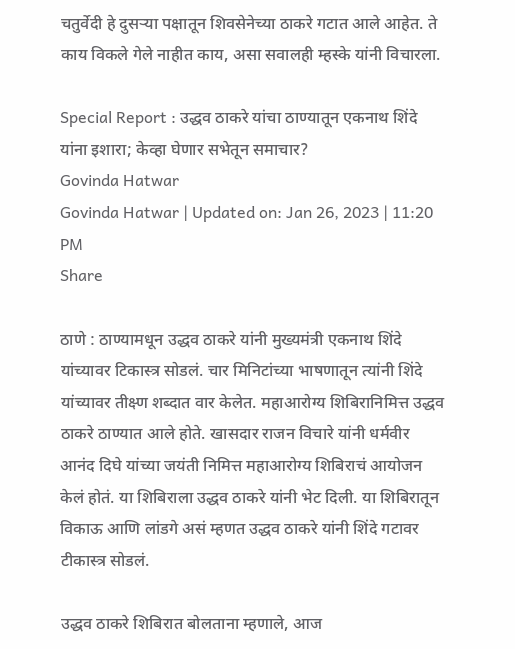चतुर्वेदी हे दुसऱ्या पक्षातून शिवसेनेच्या ठाकरे गटात आले आहेत. ते काय विकले गेले नाहीत काय, असा सवालही म्हस्के यांनी विचारला.

Special Report : उद्धव ठाकरे यांचा ठाण्यातून एकनाथ शिंदे यांना इशारा; केव्हा घेणार सभेतून समाचार?
Govinda Hatwar
Govinda Hatwar | Updated on: Jan 26, 2023 | 11:20 PM
Share

ठाणे : ठाण्यामधून उद्धव ठाकरे यांनी मुख्यमंत्री एकनाथ शिंदे यांच्यावर टिकास्त्र सोडलं. चार मिनिटांच्या भाषणातून त्यांनी शिंदे यांच्यावर तीक्ष्ण शब्दात वार केलेत. महाआरोग्य शिबिरानिमित्त उद्धव ठाकरे ठाण्यात आले होते. खासदार राजन विचारे यांनी धर्मवीर आनंद दिघे यांच्या जयंती निमित्त महाआरोग्य शिबिराचं आयोजन केलं होतं. या शिबिराला उद्धव ठाकरे यांनी भेट दिली. या शिबिरातून विकाऊ आणि लांडगे असं म्हणत उद्धव ठाकरे यांनी शिंदे गटावर टीकास्त्र सोडलं.

उद्धव ठाकरे शिबिरात बोलताना म्हणाले, आज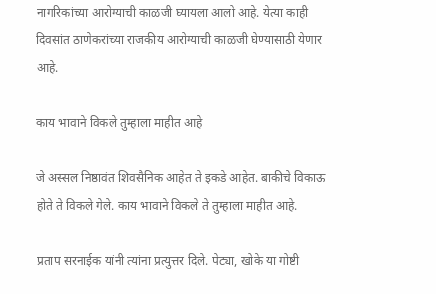नागरिकांच्या आरोग्याची काळजी घ्यायला आलो आहे. येत्या काही दिवसांत ठाणेकरांच्या राजकीय आरोग्याची काळजी घेण्यासाठी येणार आहे.

काय भावाने विकले तुम्हाला माहीत आहे

जे अस्सल निष्ठावंत शिवसैनिक आहेत ते इकडे आहेत. बाकीचे विकाऊ होते ते विकले गेले. काय भावाने विकले ते तुम्हाला माहीत आहे.

प्रताप सरनाईक यांनी त्यांना प्रत्युत्तर दिले. पेट्या, खोके या गोष्टी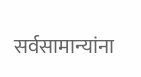सर्वसामान्यांना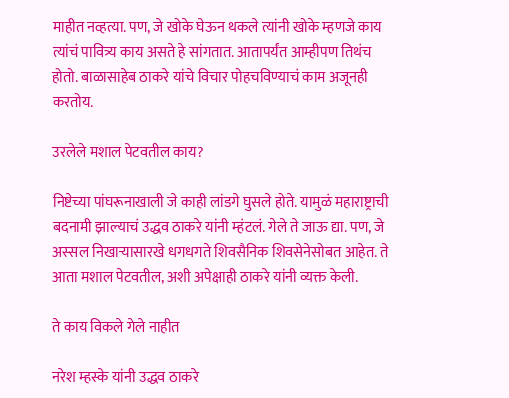माहीत नव्हत्या. पण, जे खोके घेऊन थकले त्यांनी खोके म्हणजे काय त्यांचं पावित्र्य काय असते हे सांगतात. आतापर्यंत आम्हीपण तिथंच होतो. बाळासाहेब ठाकरे यांचे विचार पोहचविण्याचं काम अजूनही करतोय.

उरलेले मशाल पेटवतील काय?

निष्टेच्या पांघरूनाखाली जे काही लांडगे घुसले होते. यामुळं महाराष्ट्राची बदनामी झाल्याचं उद्धव ठाकरे यांनी म्हंटलं. गेले ते जाऊ द्या. पण, जे अस्सल निखाऱ्यासारखे धगधगते शिवसैनिक शिवसेनेसोबत आहेत. ते आता मशाल पेटवतील, अशी अपेक्षाही ठाकरे यांनी व्यक्त केली.

ते काय विकले गेले नाहीत

नरेश म्हस्के यांनी उद्धव ठाकरे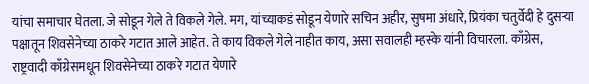यांचा समाचार घेतला. जे सोडून गेले ते विकले गेले. मग, यांच्याकडं सोडून येणारे सचिन अहीर, सुषमा अंधारे, प्रियंका चतुर्वेदी हे दुसऱ्या पक्षातून शिवसेनेच्या ठाकरे गटात आले आहेत. ते काय विकले गेले नाहीत काय, असा सवालही म्हस्के यांनी विचारला. काँग्रेस, राष्ट्रवादी काँग्रेसमधून शिवसेनेच्या ठाकरे गटात येणारे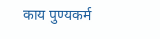काय पुण्यकर्म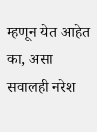म्हणून येत आहेत का, असा सवालही नरेश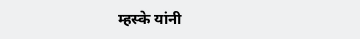म्हस्के यांनी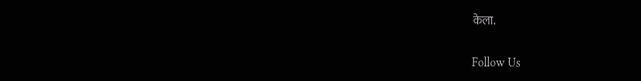केला.

Follow Us